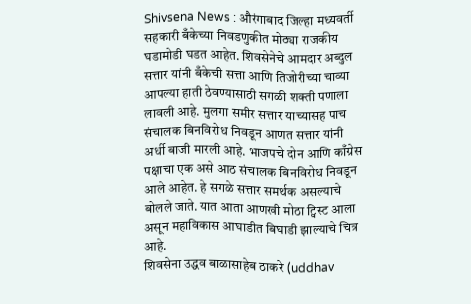Shivsena News : औरंगाबाद जिल्हा मध्यवर्ती सहकारी बँकेच्या निवडणुकीत मोठ्या राजकीय घडामोडी घडत आहेत. शिवसेनेचे आमदार अब्दुल सत्तार यांनी बँकेची सत्ता आणि तिजोरीच्या चाव्या आपल्या हाती ठेवण्यासाठी सगळी शक्ती पणाला लावली आहे. मुलगा समीर सत्तार याच्यासह पाच संचालक बिनविरोध निवडून आणत सत्तार यांनी अर्धी बाजी मारली आहे. भाजपचे दोन आणि काँग्रेस पक्षाचा एक असे आठ संचालक बिनविरोध निवडून आले आहेत. हे सगळे सत्तार समर्थक असल्याचे बोलले जाते. यात आता आणखी मोठा ट्विस्ट आला असून महाविकास आघाडीत बिघाडी झाल्याचे चित्र आहे.
शिवसेना उद्धव बाळासाहेब ठाकरे (uddhav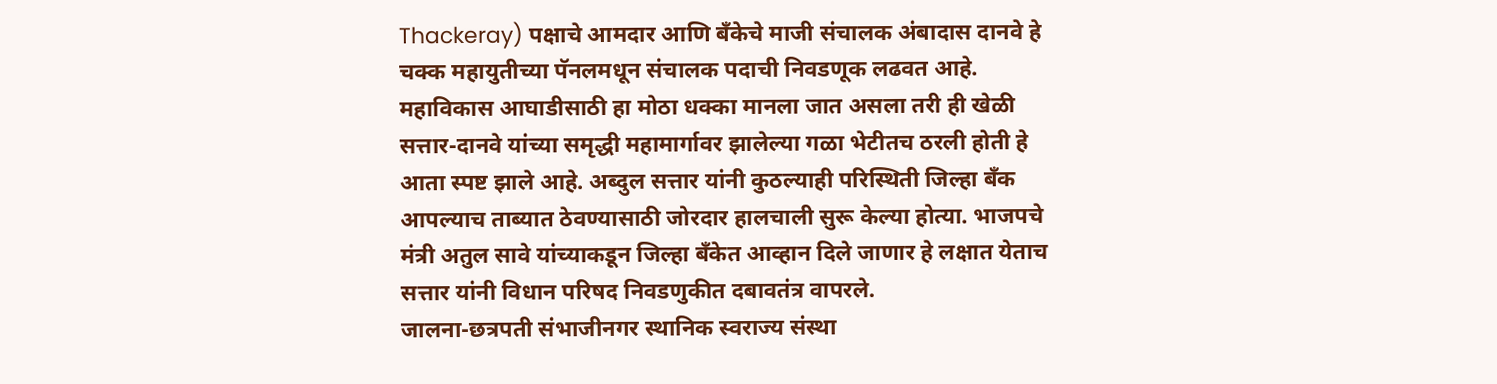Thackeray) पक्षाचे आमदार आणि बँकेचे माजी संचालक अंबादास दानवे हे चक्क महायुतीच्या पॅनलमधून संचालक पदाची निवडणूक लढवत आहे. महाविकास आघाडीसाठी हा मोठा धक्का मानला जात असला तरी ही खेळी सत्तार-दानवे यांच्या समृद्धी महामार्गावर झालेल्या गळा भेटीतच ठरली होती हे आता स्पष्ट झाले आहे. अब्दुल सत्तार यांनी कुठल्याही परिस्थिती जिल्हा बँक आपल्याच ताब्यात ठेवण्यासाठी जोरदार हालचाली सुरू केल्या होत्या. भाजपचे मंत्री अतुल सावे यांच्याकडून जिल्हा बँकेत आव्हान दिले जाणार हे लक्षात येताच सत्तार यांनी विधान परिषद निवडणुकीत दबावतंत्र वापरले.
जालना-छत्रपती संभाजीनगर स्थानिक स्वराज्य संस्था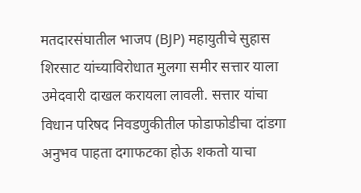मतदारसंघातील भाजप (BJP) महायुतीचे सुहास शिरसाट यांच्याविरोधात मुलगा समीर सत्तार याला उमेदवारी दाखल करायला लावली. सत्तार यांचा विधान परिषद निवडणुकीतील फोडाफोडीचा दांडगा अनुभव पाहता दगाफटका होऊ शकतो याचा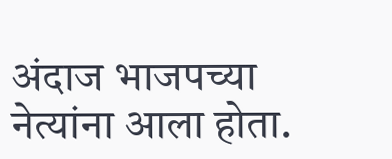अंदाज भाजपच्या नेत्यांना आला होता.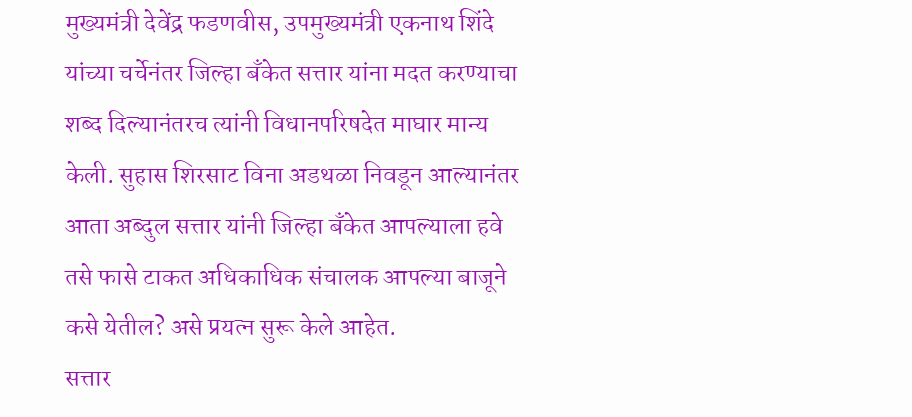मुख्यमंत्री देवेंद्र फडणवीस, उपमुख्यमंत्री एकनाथ शिंदे यांच्या चर्चेनंतर जिल्हा बँकेत सत्तार यांना मदत करण्याचा शब्द दिल्यानंतरच त्यांनी विधानपरिषदेत माघार मान्य केली. सुहास शिरसाट विना अडथळा निवडून आल्यानंतर आता अब्दुल सत्तार यांनी जिल्हा बँकेत आपल्याला हवे तसे फासे टाकत अधिकाधिक संचालक आपल्या बाजूने कसे येतील? असे प्रयत्न सुरू केले आहेत.
सत्तार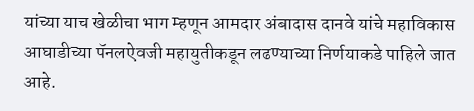यांच्या याच खेळीचा भाग म्हणून आमदार अंबादास दानवे यांचे महाविकास आघाडीच्या पॅनलऐवजी महायुतीकडून लढण्याच्या निर्णयाकडे पाहिले जात आहे.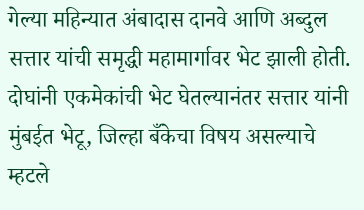गेल्या महिन्यात अंबादास दानवे आणि अब्दुल सत्तार यांची समृद्धी महामार्गावर भेट झाली होती. दोघांनी एकमेकांची भेट घेतल्यानंतर सत्तार यांनी मुंबईत भेटू, जिल्हा बँकेचा विषय असल्याचे म्हटले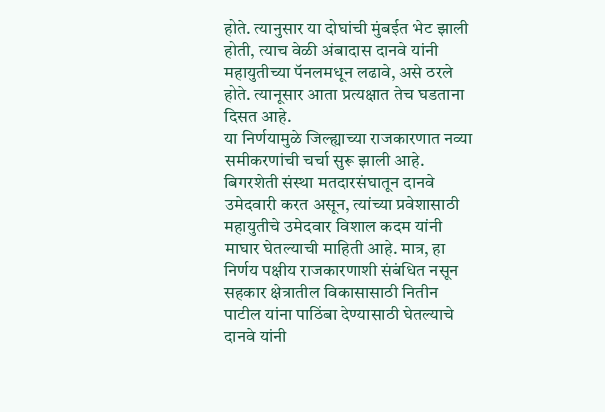होते. त्यानुसार या दोघांची मुंबईत भेट झाली होती, त्याच वेळी अंबादास दानवे यांनी महायुतीच्या पॅनलमधून लढावे, असे ठरले होते. त्यानूसार आता प्रत्यक्षात तेच घडताना दिसत आहे.
या निर्णयामुळे जिल्ह्याच्या राजकारणात नव्या समीकरणांची चर्चा सुरू झाली आहे. बिगरशेती संस्था मतदारसंघातून दानवे उमेदवारी करत असून, त्यांच्या प्रवेशासाठी महायुतीचे उमेदवार विशाल कदम यांनी माघार घेतल्याची माहिती आहे. मात्र, हा निर्णय पक्षीय राजकारणाशी संबंधित नसून सहकार क्षेत्रातील विकासासाठी नितीन पाटील यांना पाठिंबा देण्यासाठी घेतल्याचे दानवे यांनी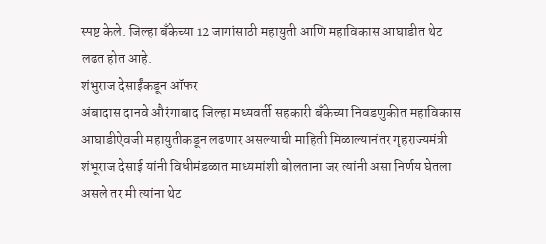स्पष्ट केले. जिल्हा बँकेच्या 12 जागांसाठी महायुती आणि महाविकास आघाडीत थेट लढत होत आहे.
शंभुराज देसाईंकडून ऑफर
अंबादास दानवे औरंगाबाद जिल्हा मध्यवर्ती सहकारी बँकेच्या निवडणुकीत महाविकास आघाडीऐवजी महायुतीकडून लढणार असल्याची माहिती मिळाल्यानंतर गृहराज्यमंत्री शंभूराज देसाई यांनी विधीमंडळात माध्यमांशी बोलताना जर त्यांनी असा निर्णय घेतला असले तर मी त्यांना थेट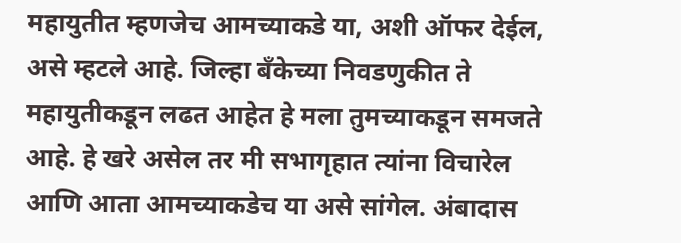महायुतीत म्हणजेच आमच्याकडे या, अशी ऑफर देईल, असे म्हटले आहे. जिल्हा बँकेच्या निवडणुकीत ते महायुतीकडून लढत आहेत हे मला तुमच्याकडून समजते आहे. हे खरे असेल तर मी सभागृहात त्यांना विचारेल आणि आता आमच्याकडेच या असे सांगेल. अंबादास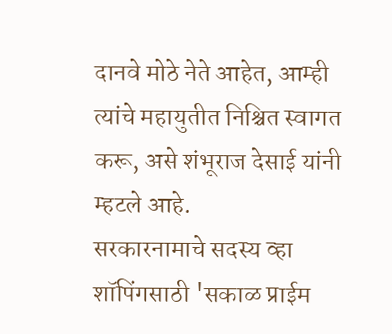दानवे मोठे नेते आहेत, आम्ही त्यांचे महायुतीत निश्चित स्वागत करू, असे शंभूराज देसाई यांनी म्हटले आहे.
सरकारनामाचे सदस्य व्हा
शॉपिंगसाठी 'सकाळ प्राईम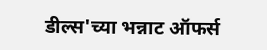डील्स'च्या भन्नाट ऑफर्स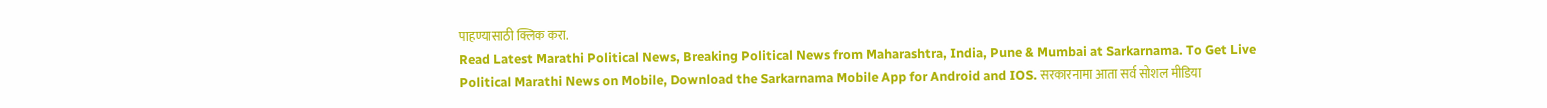पाहण्यासाठी क्लिक करा.
Read Latest Marathi Political News, Breaking Political News from Maharashtra, India, Pune & Mumbai at Sarkarnama. To Get Live Political Marathi News on Mobile, Download the Sarkarnama Mobile App for Android and IOS. सरकारनामा आता सर्व सोशल मीडिया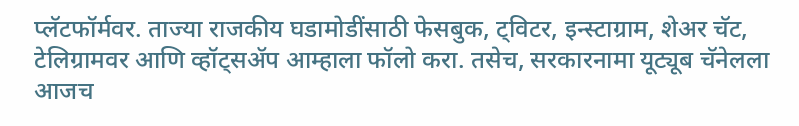प्लॅटफॉर्मवर. ताज्या राजकीय घडामोडींसाठी फेसबुक, ट्विटर, इन्स्टाग्राम, शेअर चॅट, टेलिग्रामवर आणि व्हॉट्सॲप आम्हाला फॉलो करा. तसेच, सरकारनामा यूट्यूब चॅनेलला आजच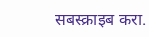सबस्क्राइब करा.